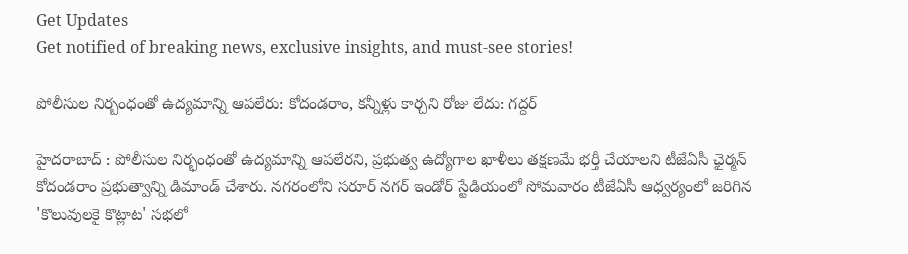Get Updates
Get notified of breaking news, exclusive insights, and must-see stories!

పోలీసుల నిర్బంధంతో ఉద్యమాన్ని ఆపలేరు: కోదండరాం, కన్నీళ్లు కార్చని రోజు లేదు: గద్దర్

హైదరాబాద్ : పోలీసుల నిర్భంధంతో ఉద్యమాన్ని ఆపలేరని, ప్రభుత్వ ఉద్యోగాల ఖాళీలు తక్షణమే భర్తీ చేయాలని టీజేఏసీ ఛైర్మన్ కోదండరాం ప్రభుత్వాన్ని డిమాండ్ చేశారు. నగరంలోని సరూర్ నగర్ ఇండోర్ స్టేడియంలో సోమవారం టీజేఏసీ ఆధ్వర్యంలో జరిగిన 'కొలువులకై కొట్లాట' సభలో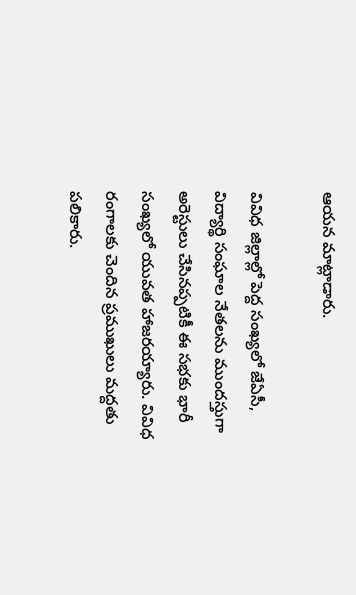ఆయన మాట్లాడారు.

వివిధ జిల్లాల్లో పెద్ద సంఖ్యలో జేఏసీ, విద్యార్థి సంఘాల నేతలను ముందస్తుగా అరెస్టులు చేసినప్పటికీ ఈ సభకు భారీ సంఖ్యలో యువత హాజరయ్యారు. వివిధ రంగాలకు చెందిన ప్రముఖులు మద్దతు పలికారు.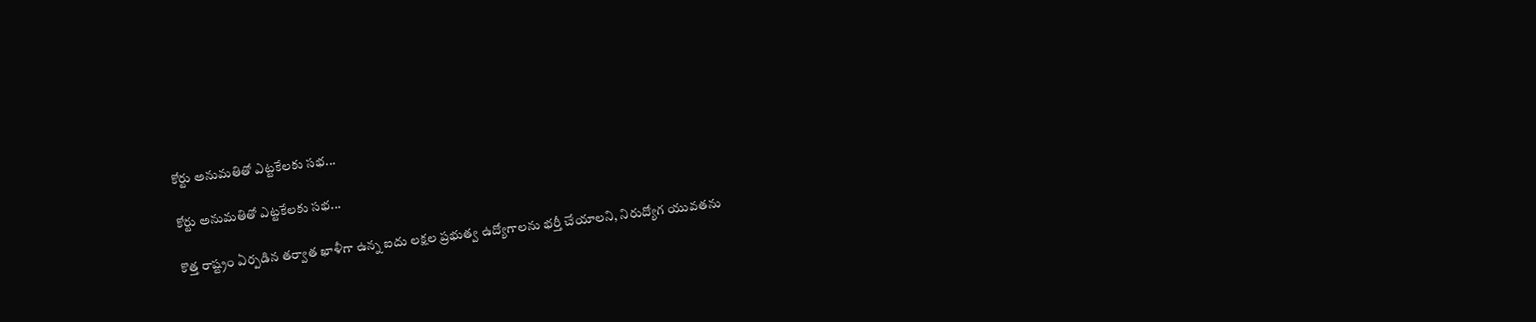కోర్టు అనుమతితో ఎట్టకేలకు సభ...

కోర్టు అనుమతితో ఎట్టకేలకు సభ...

కొత్త రాష్ట్రం ఏర్పడిన తర్వాత ఖాళీగా ఉన్న ఐదు లక్షల ప్రభుత్వ ఉద్యోగాలను భర్తీ చేయాలని, నిరుద్యోగ యువతను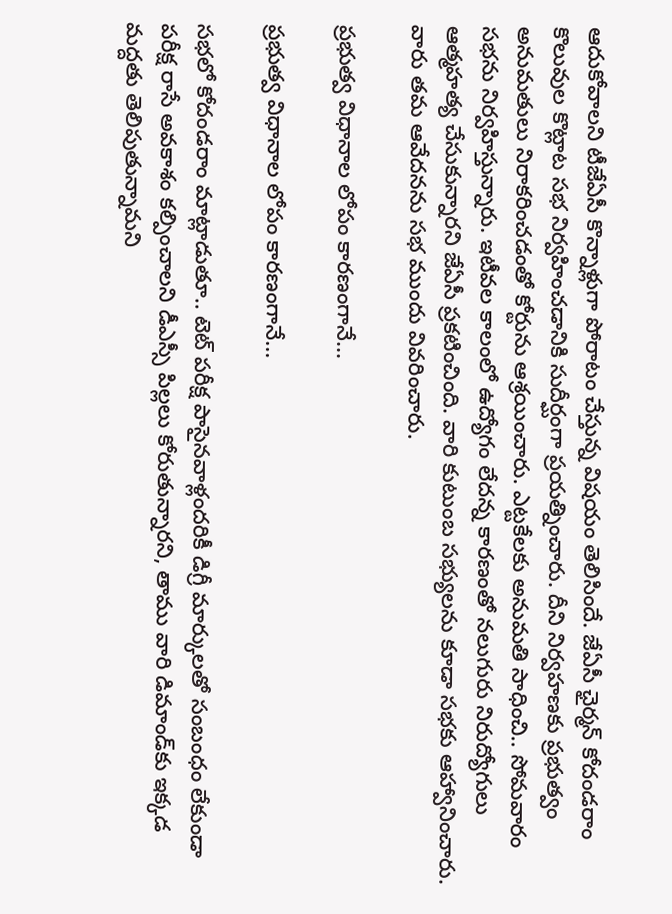ఆదుకోవాలని టీజేఏసీ కొన్నాళ్లుగా పోరాటం చేస్తున్న విషయం తెలిసిందే. జేఏసీ ఛైర్మన్ కోదండరాం కొలువుల కొట్లాట సభ నిర్వహించడానికి సుదీర్ఘంగా ప్రయత్నించారు. దీని నిర్వహణకు ప్రభుత్వం అనుమతులు నిరాకరించడంతో కోర్టును ఆశ్రయించారు. ఎట్టకేలకు అనుమతి సాధించి.. సోమవారం సభను నిర్వహిస్తున్నారు. ఇటీవల కాలంలో ఉద్యోగం లేదన్న కారణంతో నలుగురు నిరుద్యోగులు ఆత్మహత్య చేసుకున్నారని జేఏసీ ప్రకటించింది. వారి కుటుంబ సభ్యులను కూడా సభకు ఆహ్వానించారు. వారు తమ ఆవేదనను సభ ముందు వివరించారు.

ప్రభుత్వ విధానాల లోపం కారణంగానే...

ప్రభుత్వ విధానాల లోపం కారణంగానే...

సభలో కోదండరాం మాట్లాడుతూ.. టెట్ పరీక్ష పాసైనవాళ్లందరికీ డిగ్రీ మార్కులతో సంబంధం లేకుండా పరీక్ష రాసే అవకాశం కల్పించాలని డీఎస్సీ పిల్లలు కోరుతున్నారని, తాము వారి డిమాండ్‌కు ఇక్కడ మద్దతు తెలిపుతున్నామని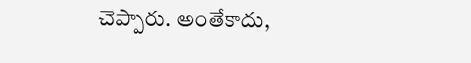చెప్పారు. అంతేకాదు,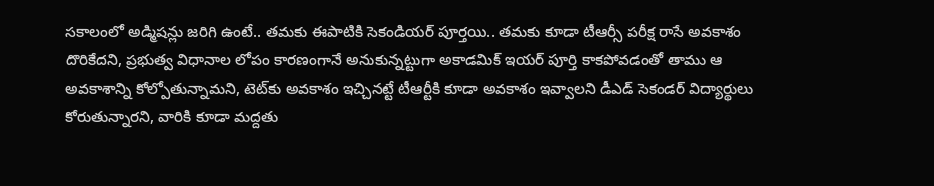సకాలంలో అడ్మిషన్లు జరిగి ఉంటే.. తమకు ఈపాటికి సెకండియర్ పూర్తయి.. తమకు కూడా టీఆర్సీ పరీక్ష రాసే అవకాశం దొరికేదని, ప్రభుత్వ విధానాల లోపం కారణంగానే అనుకున్నట్టుగా అకాడమిక్ ఇయర్ పూర్తి కాకపోవడంతో తాము ఆ అవకాశాన్ని కోల్పోతున్నామని, టెట్‌కు అవకాశం ఇచ్చినట్టే టీఆర్టీకి కూడా అవకాశం ఇవ్వాలని డీఎడ్ సెకండర్ విద్యార్థులు కోరుతున్నారని, వారికి కూడా మద్దతు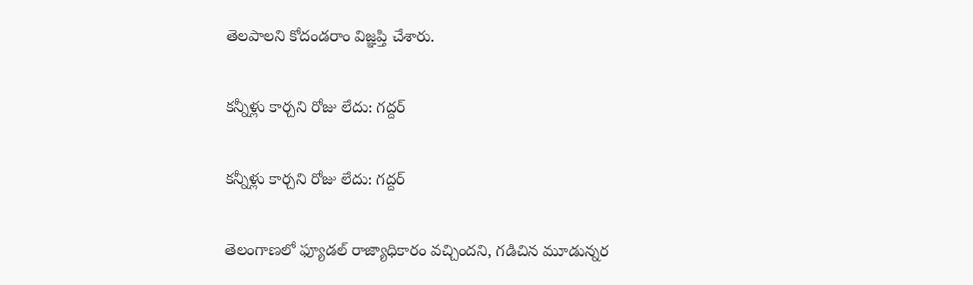తెలపాలని కోదండరాం విజ్ఞప్తి చేశారు.

కన్నీళ్లు కార్చని రోజు లేదు: గద్దర్

కన్నీళ్లు కార్చని రోజు లేదు: గద్దర్

తెలంగాణలో ఫ్యూడల్ రాజ్యాధికారం వచ్చిందని, గడిచిన మూడున్నర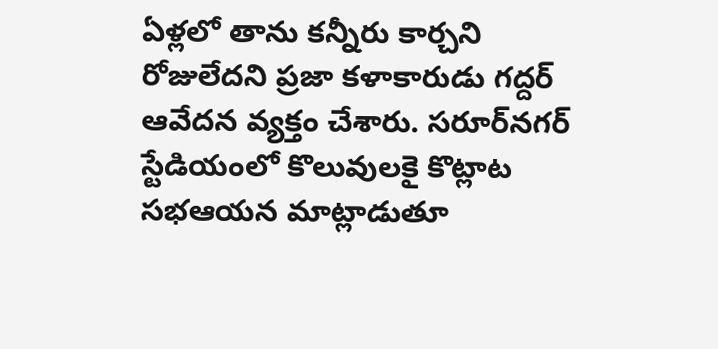ఏళ్లలో తాను కన్నీరు కార్చని రోజులేదని ప్రజా కళాకారుడు గద్దర్ ఆవేదన వ్యక్తం చేశారు. సరూర్‌నగర్ స్టేడియంలో కొలువులకై కొట్లాట సభఆయన మాట్లాడుతూ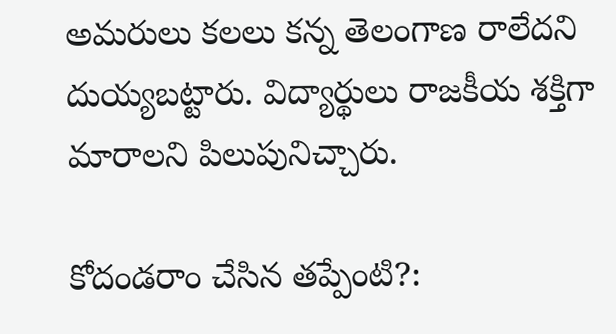అమరులు కలలు కన్న తెలంగాణ రాలేదని దుయ్యబట్టారు. విద్యార్థులు రాజకీయ శక్తిగా మారాలని పిలుపునిచ్చారు.

కోదండరాం చేసిన తప్పేంటి?: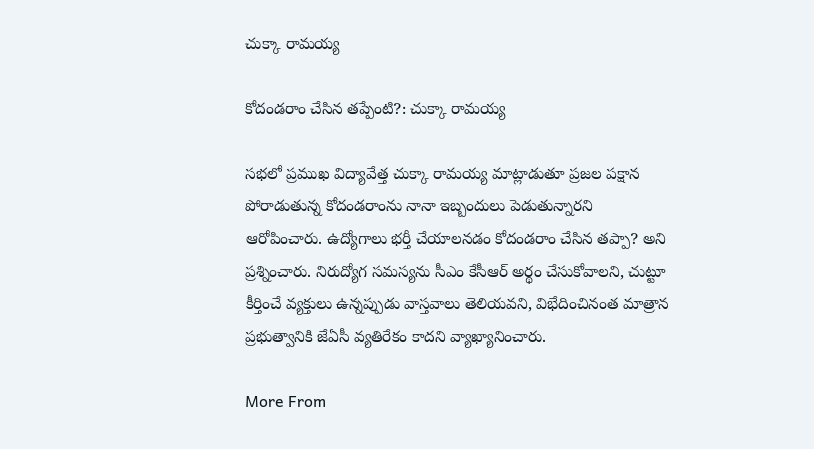చుక్కా రామయ్య

కోదండరాం చేసిన తప్పేంటి?: చుక్కా రామయ్య

సభలో ప్రముఖ విద్యావేత్త చుక్కా రామయ్య మాట్లాడుతూ ప్రజల పక్షాన పోరాడుతున్న కోదండరాంను నానా ఇబ్బందులు పెడుతున్నారని ఆరోపించారు. ఉద్యోగాలు భర్తీ చేయాలనడం కోదండరాం చేసిన తప్పా? అని ప్రశ్నించారు. నిరుద్యోగ సమస్యను సీఎం కేసీఆర్‌ అర్థం చేసుకోవాలని, చుట్టూ కీర్తించే వ్యక్తులు ఉన్నప్పుడు వాస్తవాలు తెలియవని, విభేదించినంత మాత్రాన ప్రభుత్వానికి జేఏసీ వ్యతిరేకం కాదని వ్యాఖ్యానించారు.

More From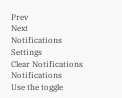Prev
Next
Notifications
Settings
Clear Notifications
Notifications
Use the toggle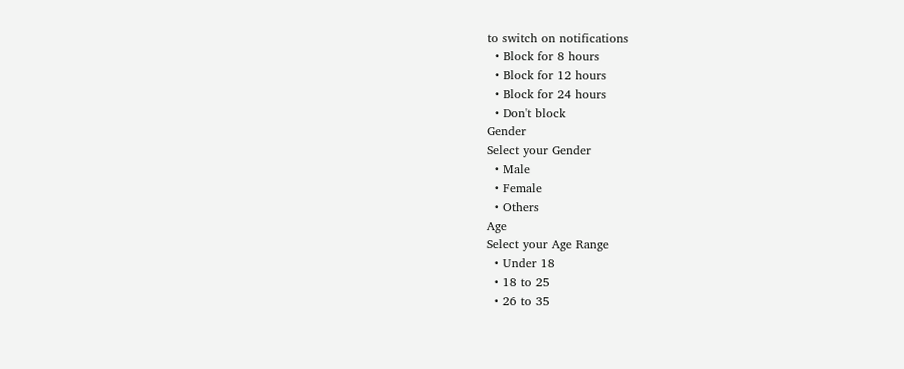to switch on notifications
  • Block for 8 hours
  • Block for 12 hours
  • Block for 24 hours
  • Don't block
Gender
Select your Gender
  • Male
  • Female
  • Others
Age
Select your Age Range
  • Under 18
  • 18 to 25
  • 26 to 35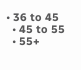• 36 to 45
  • 45 to 55
  • 55+